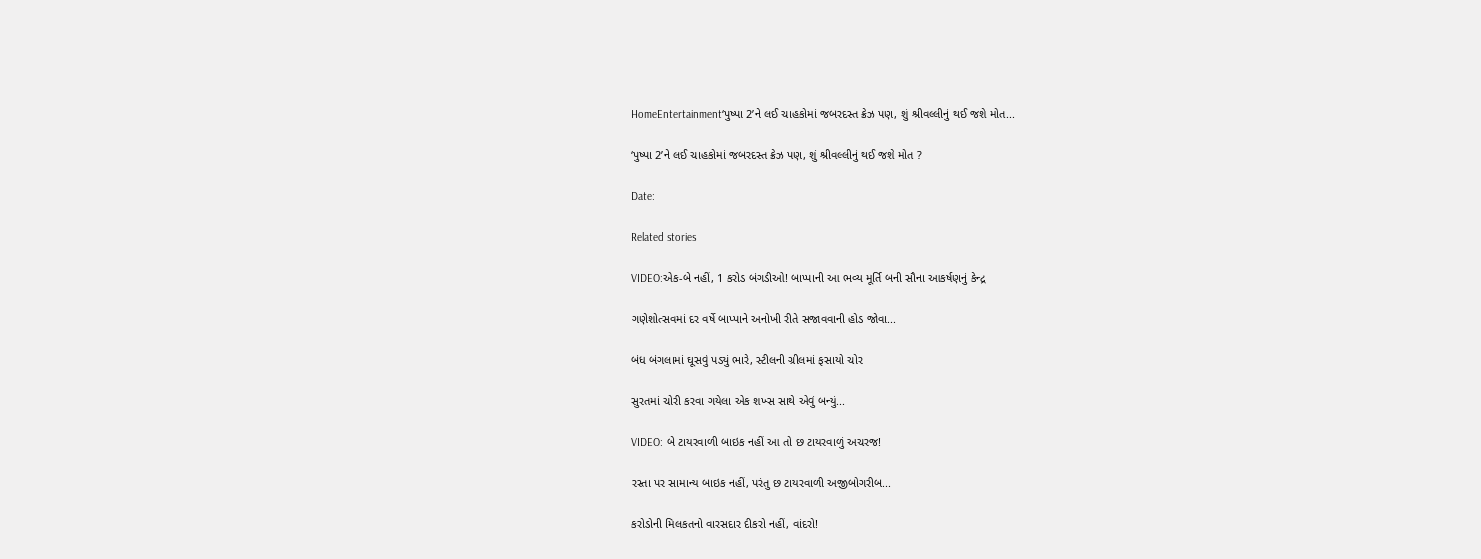HomeEntertainment‘પુષ્પા 2’ને લઈ ચાહકોમાં જબરદસ્ત ક્રેઝ પણ, શું શ્રીવલ્લીનું થઈ જશે મોત...

‘પુષ્પા 2’ને લઈ ચાહકોમાં જબરદસ્ત ક્રેઝ પણ, શું શ્રીવલ્લીનું થઈ જશે મોત ?

Date:

Related stories

VIDEO:એક-બે નહીં, 1 કરોડ બંગડીઓ! બાપ્પાની આ ભવ્ય મૂર્તિ બની સૌના આકર્ષણનું કેન્દ્ર

ગણેશોત્સવમાં દર વર્ષે બાપ્પાને અનોખી રીતે સજાવવાની હોડ જોવા...

બંધ બંગલામાં ઘૂસવું પડ્યું ભારે, સ્ટીલની ગ્રીલમાં ફસાયો ચોર

સુરતમાં ચોરી કરવા ગયેલા એક શખ્સ સાથે એવું બન્યું...

VIDEO: બે ટાયરવાળી બાઇક નહીં આ તો છ ટાયરવાળું અચરજ!

રસ્તા પર સામાન્ય બાઇક નહીં, પરંતુ છ ટાયરવાળી અજીબોગરીબ...

કરોડોની મિલકતનો વારસદાર દીકરો નહીં, વાંદરો!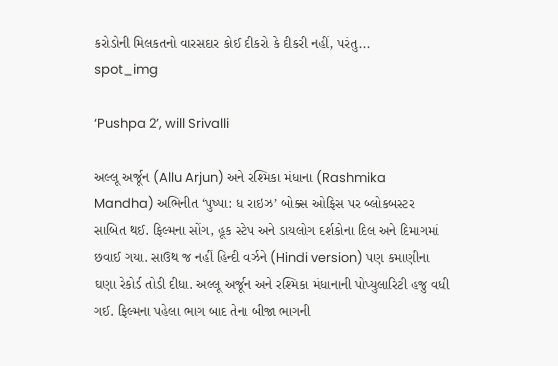કરોડોની મિલકતનો વારસદાર કોઈ દીકરો કે દીકરી નહીં, પરંતુ...
spot_img

‘Pushpa 2’, will Srivalli

અલ્લૂ અર્જૂન (Allu Arjun) અને રશ્મિકા મંધાના (Rashmika Mandha) અભિનીત ‘પુષ્પા: ધ રાઇઝ’ બોક્સ ઓફિસ પર બ્લોકબસ્ટર સાબિત થઈ. ફિલ્મના સોંગ, હૂક સ્ટેપ અને ડાયલોગ દર્શકોના દિલ અને દિમાગમાં છવાઈ ગયા. સાઉથ જ નહીં હિન્દી વર્ઝને (Hindi version) પણ કમાણીના ઘણા રેકોર્ડ તોડી દીધા. અલ્લૂ અર્જૂન અને રશ્મિકા મંધાનાની પોપ્યુલારિટી હજુ વધી ગઈ. ફિલ્મના પહેલા ભાગ બાદ તેના બીજા ભાગની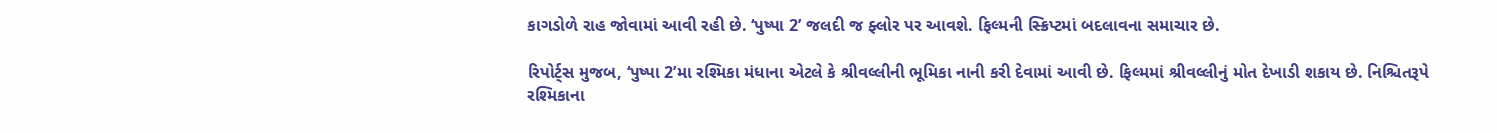કાગડોળે રાહ જોવામાં આવી રહી છે. ‘પુષ્પા 2’ જલદી જ ફ્લોર પર આવશે. ફિલ્મની સ્ક્રિપ્ટમાં બદલાવના સમાચાર છે.

રિપોર્ટ્સ મુજબ, ‘પુષ્પા 2’મા રશ્મિકા મંધાના એટલે કે શ્રીવલ્લીની ભૂમિકા નાની કરી દેવામાં આવી છે. ફિલ્મમાં શ્રીવલ્લીનું મોત દેખાડી શકાય છે. નિશ્ચિતરૂપે રશ્મિકાના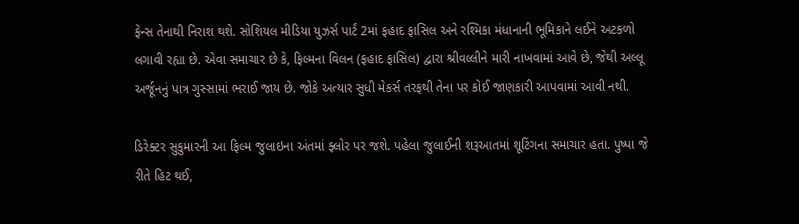ફેન્સ તેનાથી નિરાશ થશે. સોશિયલ મીડિયા યુઝર્સ પાર્ટં 2માં ફહાદ ફાસિલ અને રશ્મિકા મંધાનાની ભૂમિકાને લઈને અટકળો લગાવી રહ્યા છે. એવા સમાચાર છે કે, ફિલ્મના વિલન (ફહાદ ફાસિલ) દ્વારા શ્રીવલ્લીને મારી નાખવામાં આવે છે, જેથી અલ્લૂ અર્જૂનનું પાત્ર ગુસ્સામાં ભરાઈ જાય છે. જોકે અત્યાર સુધી મેકર્સ તરફથી તેના પર કોઈ જાણકારી આપવામાં આવી નથી.

ડિરેક્ટર સુકુમારની આ ફિલ્મ જુલાઇના અંતમાં ફ્લોર પર જશે. પહેલા જુલાઈની શરૂઆતમાં શૂટિંગના સમાચાર હતા. પુષ્પા જે રીતે હિટ થઈ,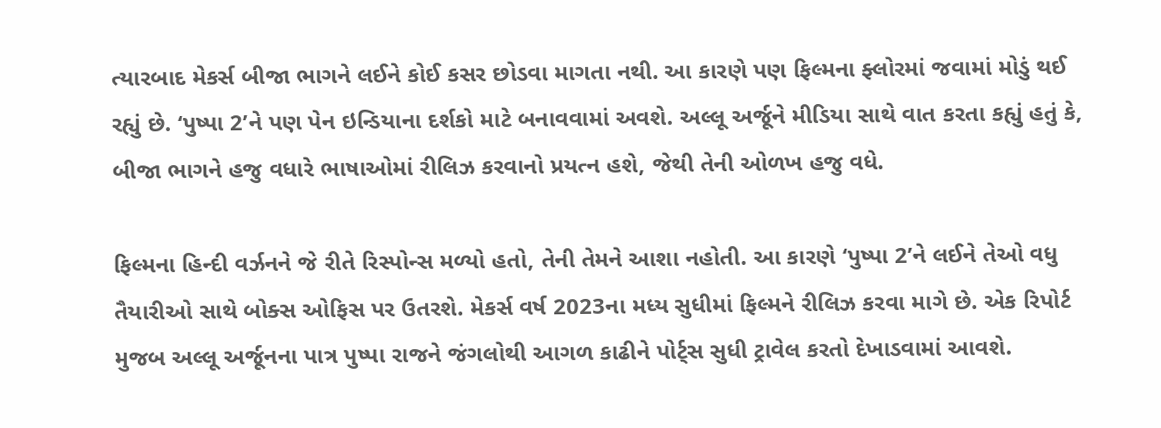ત્યારબાદ મેકર્સ બીજા ભાગને લઈને કોઈ કસર છોડવા માગતા નથી. આ કારણે પણ ફિલ્મના ફ્લોરમાં જવામાં મોડું થઈ રહ્યું છે. ‘પુષ્પા 2’ને પણ પેન ઇન્ડિયાના દર્શકો માટે બનાવવામાં અવશે. અલ્લૂ અર્જૂને મીડિયા સાથે વાત કરતા કહ્યું હતું કે, બીજા ભાગને હજુ વધારે ભાષાઓમાં રીલિઝ કરવાનો પ્રયત્ન હશે, જેથી તેની ઓળખ હજુ વધે.

ફિલ્મના હિન્દી વર્ઝનને જે રીતે રિસ્પોન્સ મળ્યો હતો, તેની તેમને આશા નહોતી. આ કારણે ‘પુષ્પા 2’ને લઈને તેઓ વધુ તૈયારીઓ સાથે બોક્સ ઓફિસ પર ઉતરશે. મેકર્સ વર્ષ 2023ના મધ્ય સુધીમાં ફિલ્મને રીલિઝ કરવા માગે છે. એક રિપોર્ટ મુજબ અલ્લૂ અર્જૂનના પાત્ર પુષ્પા રાજને જંગલોથી આગળ કાઢીને પોર્ટ્સ સુધી ટ્રાવેલ કરતો દેખાડવામાં આવશે.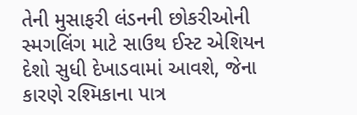તેની મુસાફરી લંડનની છોકરીઓની સ્મગલિંગ માટે સાઉથ ઈસ્ટ એશિયન દેશો સુધી દેખાડવામાં આવશે, જેના કારણે રશ્મિકાના પાત્ર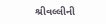શ્રીવલ્લીની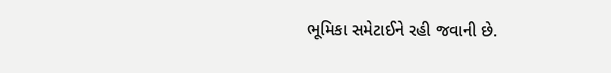ભૂમિકા સમેટાઈને રહી જવાની છે.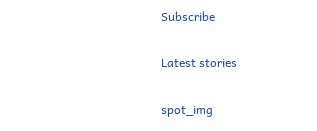Subscribe

Latest stories

spot_img